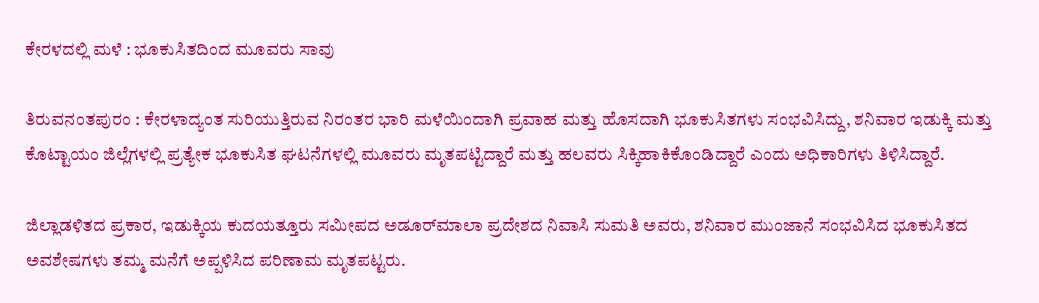ಕೇರಳದಲ್ಲಿ ಮಳೆ : ಭೂಕುಸಿತದಿಂದ ಮೂವರು ಸಾವು

ತಿರುವನಂತಪುರಂ : ಕೇರಳಾದ್ಯಂತ ಸುರಿಯುತ್ತಿರುವ ನಿರಂತರ ಭಾರಿ ಮಳೆಯಿಂದಾಗಿ ಪ್ರವಾಹ ಮತ್ತು ಹೊಸದಾಗಿ ಭೂಕುಸಿತಗಳು ಸಂಭವಿಸಿದ್ದು, ಶನಿವಾರ ಇಡುಕ್ಕಿ ಮತ್ತು ಕೊಟ್ಟಾಯಂ ಜಿಲ್ಲೆಗಳಲ್ಲಿ ಪ್ರತ್ಯೇಕ ಭೂಕುಸಿತ ಘಟನೆಗಳಲ್ಲಿ ಮೂವರು ಮೃತಪಟ್ಟಿದ್ದಾರೆ ಮತ್ತು ಹಲವರು ಸಿಕ್ಕಿಹಾಕಿಕೊಂಡಿದ್ದಾರೆ ಎಂದು ಅಧಿಕಾರಿಗಳು ತಿಳಿಸಿದ್ದಾರೆ.

ಜಿಲ್ಲಾಡಳಿತದ ಪ್ರಕಾರ, ಇಡುಕ್ಕಿಯ ಕುದಯತ್ತೂರು ಸಮೀಪದ ಅಡೂರ್‌ಮಾಲಾ ಪ್ರದೇಶದ ನಿವಾಸಿ ಸುಮತಿ ಅವರು, ಶನಿವಾರ ಮುಂಜಾನೆ ಸಂಭವಿಸಿದ ಭೂಕುಸಿತದ ಅವಶೇಷಗಳು ತಮ್ಮ ಮನೆಗೆ ಅಪ್ಪಳಿಸಿದ ಪರಿಣಾಮ ಮೃತಪಟ್ಟರು.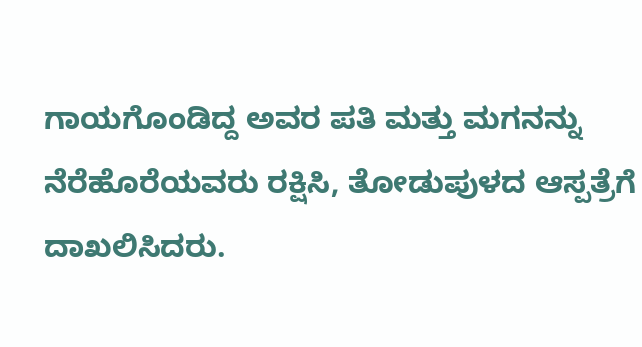ಗಾಯಗೊಂಡಿದ್ದ ಅವರ ಪತಿ ಮತ್ತು ಮಗನನ್ನು ನೆರೆಹೊರೆಯವರು ರಕ್ಷಿಸಿ, ತೋಡುಪುಳದ ಆಸ್ಪತ್ರೆಗೆ ದಾಖಲಿಸಿದರು.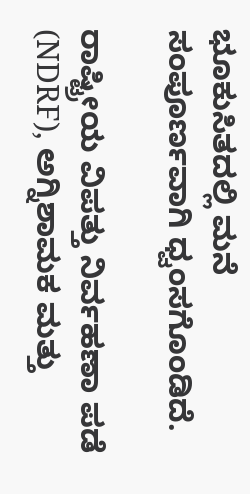ಭೂಕುಸಿತದಲ್ಲಿ ಮನೆ ಸಂಪೂರ್ಣವಾಗಿ ಧ್ವಂಸಗೊಂಡಿದೆ.

ರಾಷ್ಟ್ರೀಯ ವಿಪತ್ತು ನಿರ್ವಹಣಾ ಪಡೆ (NDRF), ಅಗ್ನಿಶಾಮಕ ಮತ್ತು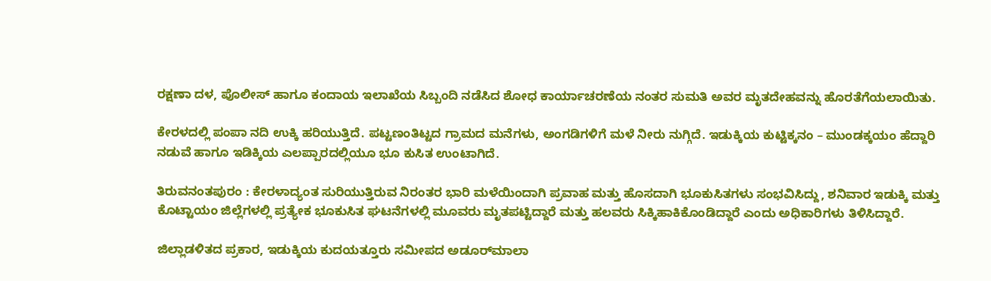ರಕ್ಷಣಾ ದಳ, ಪೊಲೀಸ್ ಹಾಗೂ ಕಂದಾಯ ಇಲಾಖೆಯ ಸಿಬ್ಬಂದಿ ನಡೆಸಿದ ಶೋಧ ಕಾರ್ಯಾಚರಣೆಯ ನಂತರ ಸುಮತಿ ಅವರ ಮೃತದೇಹವನ್ನು ಹೊರತೆಗೆಯಲಾಯಿತು.

ಕೇರಳದಲ್ಲಿ ಪಂಪಾ ನದಿ ಉಕ್ಕಿ ಹರಿಯುತ್ತಿದೆ. ಪಟ್ಟಣಂತಿಟ್ಟದ ಗ್ರಾಮದ ಮನೆಗಳು, ಅಂಗಡಿಗಳಿಗೆ ಮಳೆ ನೀರು ನುಗ್ಗಿದೆ. ಇಡುಕ್ಕಿಯ ಕುಟ್ಟಿಕ್ಕನಂ – ಮುಂಡಕ್ಕಯಂ ಹೆದ್ದಾರಿ ನಡುವೆ ಹಾಗೂ ಇಡಿಕ್ಕಿಯ ಎಲಪ್ಪಾರದಲ್ಲಿಯೂ ಭೂ ಕುಸಿತ ಉಂಟಾಗಿದೆ.

ತಿರುವನಂತಪುರಂ : ಕೇರಳಾದ್ಯಂತ ಸುರಿಯುತ್ತಿರುವ ನಿರಂತರ ಭಾರಿ ಮಳೆಯಿಂದಾಗಿ ಪ್ರವಾಹ ಮತ್ತು ಹೊಸದಾಗಿ ಭೂಕುಸಿತಗಳು ಸಂಭವಿಸಿದ್ದು, ಶನಿವಾರ ಇಡುಕ್ಕಿ ಮತ್ತು ಕೊಟ್ಟಾಯಂ ಜಿಲ್ಲೆಗಳಲ್ಲಿ ಪ್ರತ್ಯೇಕ ಭೂಕುಸಿತ ಘಟನೆಗಳಲ್ಲಿ ಮೂವರು ಮೃತಪಟ್ಟಿದ್ದಾರೆ ಮತ್ತು ಹಲವರು ಸಿಕ್ಕಿಹಾಕಿಕೊಂಡಿದ್ದಾರೆ ಎಂದು ಅಧಿಕಾರಿಗಳು ತಿಳಿಸಿದ್ದಾರೆ.

ಜಿಲ್ಲಾಡಳಿತದ ಪ್ರಕಾರ, ಇಡುಕ್ಕಿಯ ಕುದಯತ್ತೂರು ಸಮೀಪದ ಅಡೂರ್‌ಮಾಲಾ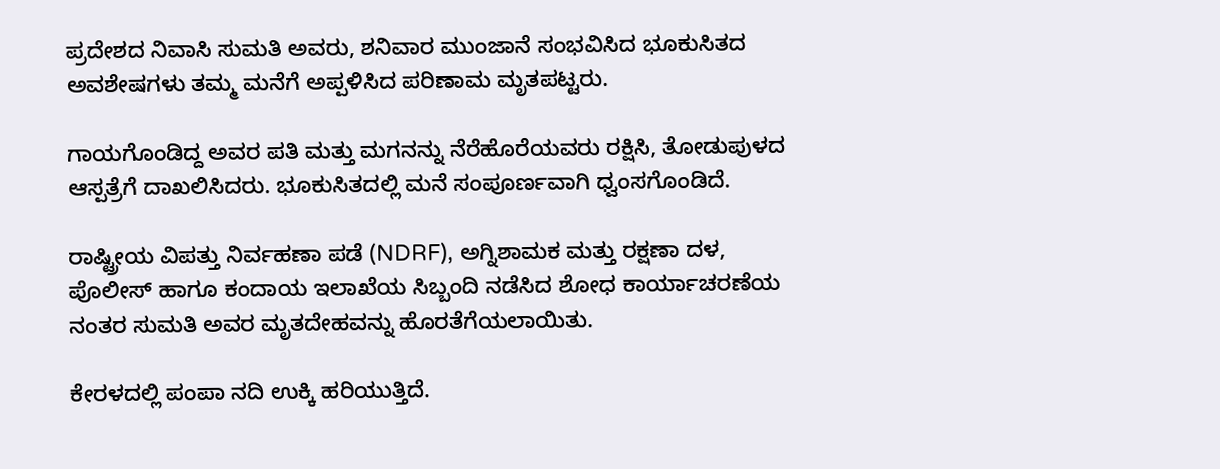ಪ್ರದೇಶದ ನಿವಾಸಿ ಸುಮತಿ ಅವರು, ಶನಿವಾರ ಮುಂಜಾನೆ ಸಂಭವಿಸಿದ ಭೂಕುಸಿತದ ಅವಶೇಷಗಳು ತಮ್ಮ ಮನೆಗೆ ಅಪ್ಪಳಿಸಿದ ಪರಿಣಾಮ ಮೃತಪಟ್ಟರು.

ಗಾಯಗೊಂಡಿದ್ದ ಅವರ ಪತಿ ಮತ್ತು ಮಗನನ್ನು ನೆರೆಹೊರೆಯವರು ರಕ್ಷಿಸಿ, ತೋಡುಪುಳದ ಆಸ್ಪತ್ರೆಗೆ ದಾಖಲಿಸಿದರು. ಭೂಕುಸಿತದಲ್ಲಿ ಮನೆ ಸಂಪೂರ್ಣವಾಗಿ ಧ್ವಂಸಗೊಂಡಿದೆ.

ರಾಷ್ಟ್ರೀಯ ವಿಪತ್ತು ನಿರ್ವಹಣಾ ಪಡೆ (NDRF), ಅಗ್ನಿಶಾಮಕ ಮತ್ತು ರಕ್ಷಣಾ ದಳ, ಪೊಲೀಸ್ ಹಾಗೂ ಕಂದಾಯ ಇಲಾಖೆಯ ಸಿಬ್ಬಂದಿ ನಡೆಸಿದ ಶೋಧ ಕಾರ್ಯಾಚರಣೆಯ ನಂತರ ಸುಮತಿ ಅವರ ಮೃತದೇಹವನ್ನು ಹೊರತೆಗೆಯಲಾಯಿತು.

ಕೇರಳದಲ್ಲಿ ಪಂಪಾ ನದಿ ಉಕ್ಕಿ ಹರಿಯುತ್ತಿದೆ.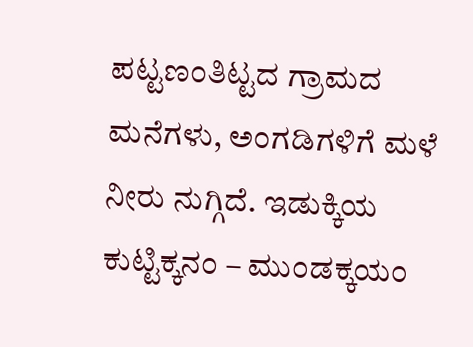ಪಟ್ಟಣಂತಿಟ್ಟದ ಗ್ರಾಮದ ಮನೆಗಳು, ಅಂಗಡಿಗಳಿಗೆ ಮಳೆ ನೀರು ನುಗ್ಗಿದೆ. ಇಡುಕ್ಕಿಯ ಕುಟ್ಟಿಕ್ಕನಂ – ಮುಂಡಕ್ಕಯಂ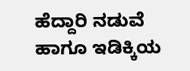ಹೆದ್ದಾರಿ ನಡುವೆ ಹಾಗೂ ಇಡಿಕ್ಕಿಯ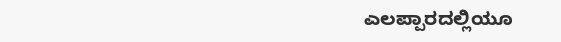ಎಲಪ್ಪಾರದಲ್ಲಿಯೂ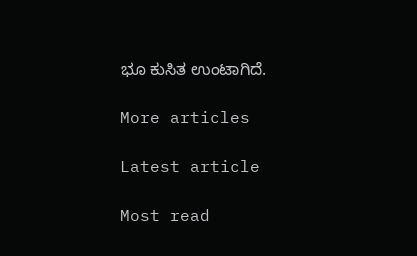ಭೂ ಕುಸಿತ ಉಂಟಾಗಿದೆ.

More articles

Latest article

Most read